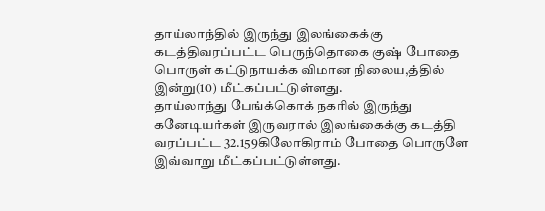தாய்லாந்தில் இருந்து இலங்கைக்கு கடத்திவரப்பட்ட பெருந்தொகை குஷ் போதை பொருள் கட்டுநாயக்க விமான நிலைய,த்தில் இன்று(10) மீட்கப்பட்டுள்ளது.
தாய்லாந்து பேங்க்கொக் நகரில் இருந்து கனேடியர்கள் இருவரால் இலங்கைக்கு கடத்தி வரப்பட்ட 32.159கிலோகிராம் போதை பொருளே இவ்வாறு மீட்கப்பட்டுள்ளது.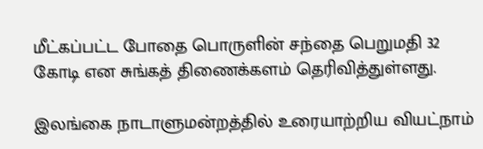மீட்கப்பட்ட போதை பொருளின் சந்தை பெறுமதி 32 கோடி என சுங்கத் திணைக்களம் தெரிவித்துள்ளது.

இலங்கை நாடாளுமன்றத்தில் உரையாற்றிய வியட்நாம்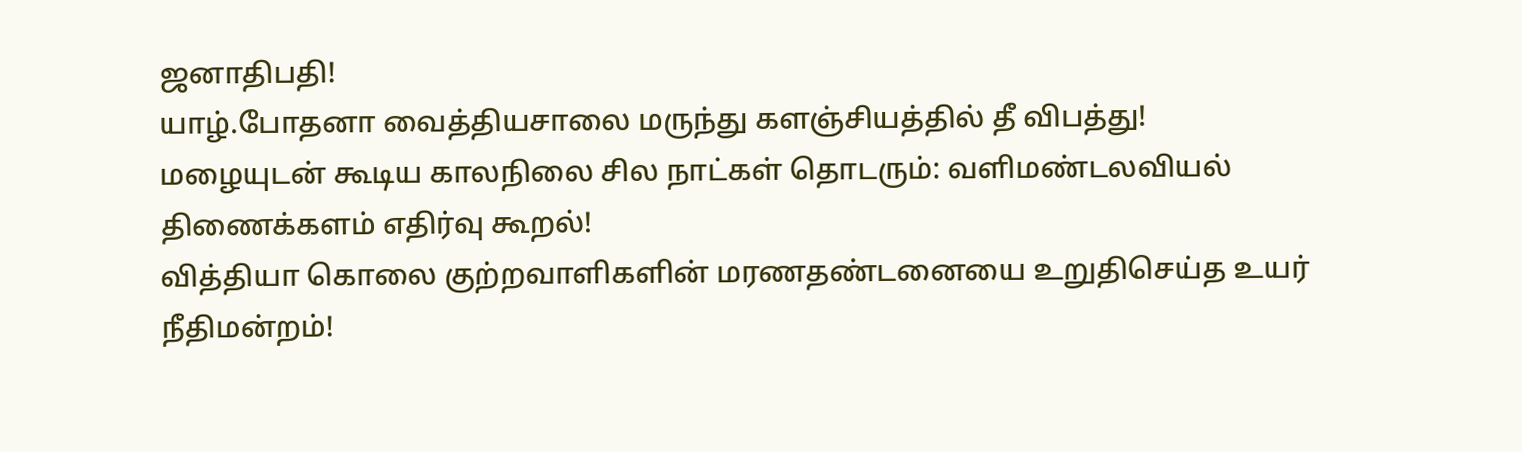ஜனாதிபதி!
யாழ்.போதனா வைத்தியசாலை மருந்து களஞ்சியத்தில் தீ விபத்து!
மழையுடன் கூடிய காலநிலை சில நாட்கள் தொடரும்: வளிமண்டலவியல் திணைக்களம் எதிர்வு கூறல்!
வித்தியா கொலை குற்றவாளிகளின் மரணதண்டனையை உறுதிசெய்த உயர் நீதிமன்றம்!